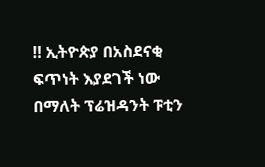‼ ኢትዮጵያ በአስደናቂ ፍጥነት እያደገች ነው በማለት ፕሬዝዳንት ፑቲን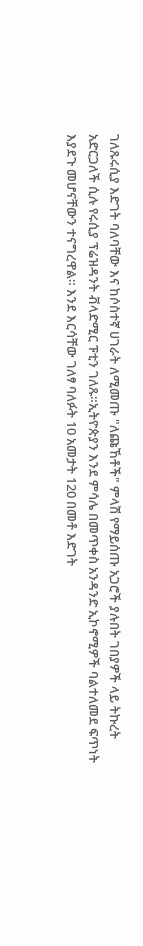ገለጹሩሲያ እድገት ባለባቸው እና ከሶስተኛ ሀገራት ለሚመጡ "ለጩኸቶች" ምላሽ የማይሰጡ አጋሮች ያሉበት ገበያዎች ላይ ትኩረት አድርጋለች ሲሉ የሩሲያ ፕሬዝዳንት ቭላድሚር ፑቲን ገለጹ።ኢትዮጵያን እንደ ምሳሌ በመጥቀስ አንዳንድ ኢኮኖሚዎች ባልተለመደ ፍጥነት እያደጉ መሆናቸውን ተናግረዋል። እንደ እርሳቸው ገለፃ ባለፉት 10 አመታት 120 በመቶ እድገት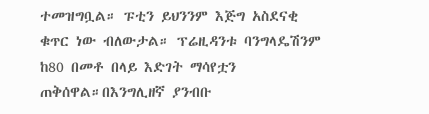ተመዝግቧል። ፑቲን ይህንንም እጅግ አስደናቂ ቁጥር ነው ብለውታል። ፕሬዚዳንቱ ባንግላዴሽንም ከ80 በመቶ በላይ እድገት ማሳየቷን ጠቅሰዋል።በእንግሊዘኛ ያንብቡ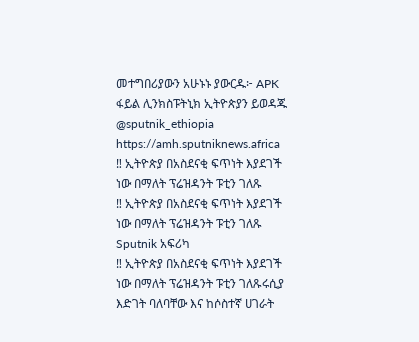መተግበሪያውን አሁኑኑ ያውርዱ፦ APK ፋይል ሊንክስፑትኒክ ኢትዮጵያን ይወዳጁ @sputnik_ethiopia
https://amh.sputniknews.africa
‼ ኢትዮጵያ በአስደናቂ ፍጥነት እያደገች ነው በማለት ፕሬዝዳንት ፑቲን ገለጹ
‼ ኢትዮጵያ በአስደናቂ ፍጥነት እያደገች ነው በማለት ፕሬዝዳንት ፑቲን ገለጹ
Sputnik አፍሪካ
‼ ኢትዮጵያ በአስደናቂ ፍጥነት እያደገች ነው በማለት ፕሬዝዳንት ፑቲን ገለጹሩሲያ እድገት ባለባቸው እና ከሶስተኛ ሀገራት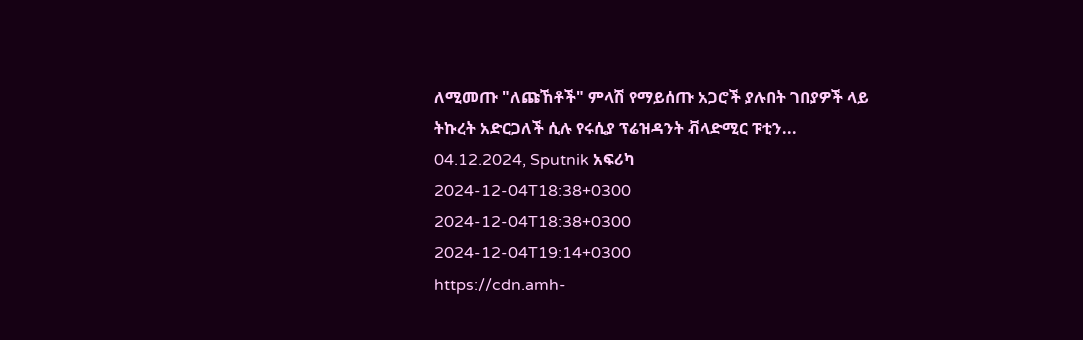ለሚመጡ "ለጩኸቶች" ምላሽ የማይሰጡ አጋሮች ያሉበት ገበያዎች ላይ ትኩረት አድርጋለች ሲሉ የሩሲያ ፕሬዝዳንት ቭላድሚር ፑቲን... 04.12.2024, Sputnik አፍሪካ
2024-12-04T18:38+0300
2024-12-04T18:38+0300
2024-12-04T19:14+0300
https://cdn.amh-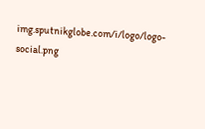img.sputnikglobe.com/i/logo/logo-social.png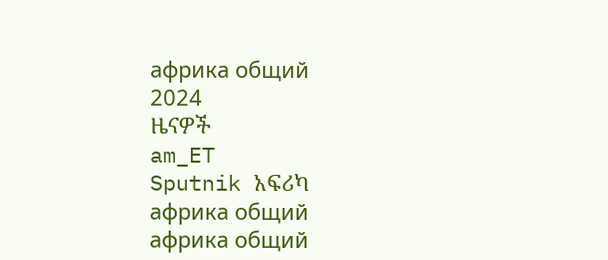африка общий
2024
ዜናዎች
am_ET
Sputnik አፍሪካ
африка общий
африка общий